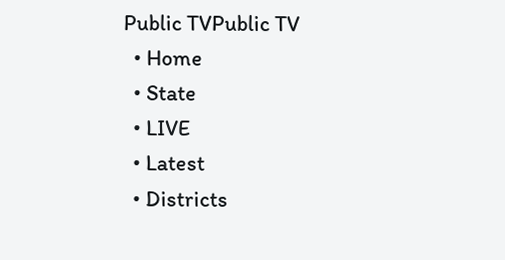Public TVPublic TV
  • Home
  • State
  • LIVE
  • Latest
  • Districts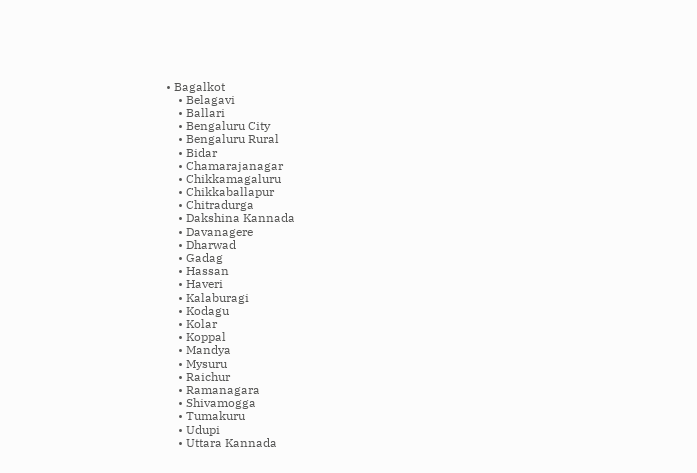• Bagalkot
    • Belagavi
    • Ballari
    • Bengaluru City
    • Bengaluru Rural
    • Bidar
    • Chamarajanagar
    • Chikkamagaluru
    • Chikkaballapur
    • Chitradurga
    • Dakshina Kannada
    • Davanagere
    • Dharwad
    • Gadag
    • Hassan
    • Haveri
    • Kalaburagi
    • Kodagu
    • Kolar
    • Koppal
    • Mandya
    • Mysuru
    • Raichur
    • Ramanagara
    • Shivamogga
    • Tumakuru
    • Udupi
    • Uttara Kannada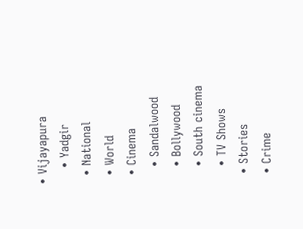• Vijayapura
    • Yadgir
  • National
  • World
  • Cinema
    • Sandalwood
    • Bollywood
    • South cinema
    • TV Shows
  • Stories
  • Crime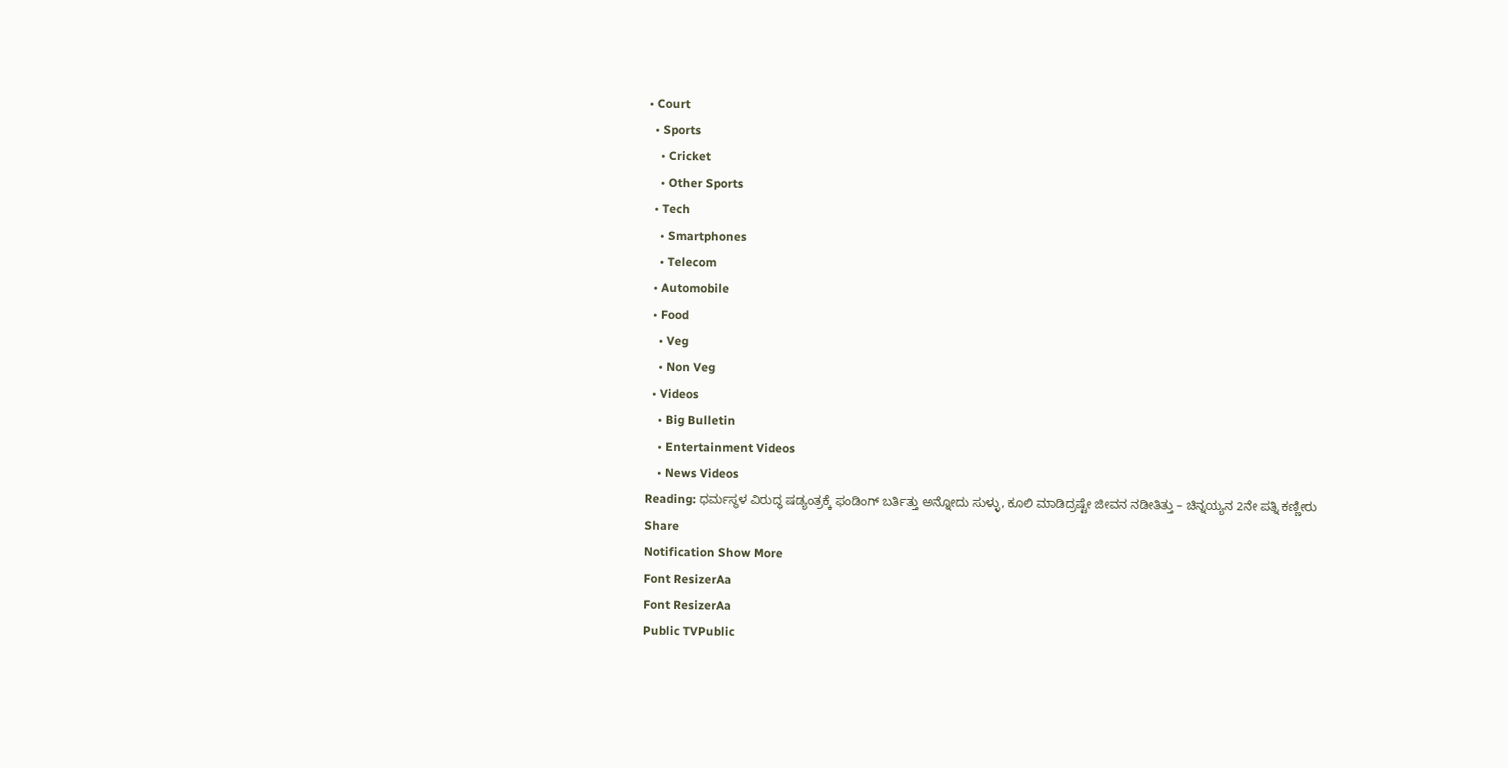• Court
  • Sports
    • Cricket
    • Other Sports
  • Tech
    • Smartphones
    • Telecom
  • Automobile
  • Food
    • Veg
    • Non Veg
  • Videos
    • Big Bulletin
    • Entertainment Videos
    • News Videos
Reading: ಧರ್ಮಸ್ಥಳ ವಿರುದ್ಧ ಷಡ್ಯಂತ್ರಕ್ಕೆ ಫಂಡಿಂಗ್‌ ಬರ್ತಿತ್ತು ಅನ್ನೋದು ಸುಳ್ಳು, ಕೂಲಿ ಮಾಡಿದ್ರಷ್ಟೇ ಜೀವನ ನಡೀತಿತ್ತು – ಚಿನ್ನಯ್ಯನ 2ನೇ ಪತ್ನಿ ಕಣ್ಣೀರು
Share
Notification Show More
Font ResizerAa
Font ResizerAa
Public TVPublic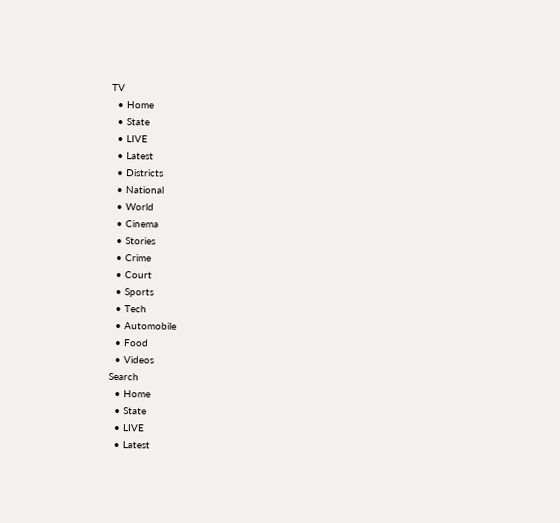TV
  • Home
  • State
  • LIVE
  • Latest
  • Districts
  • National
  • World
  • Cinema
  • Stories
  • Crime
  • Court
  • Sports
  • Tech
  • Automobile
  • Food
  • Videos
Search
  • Home
  • State
  • LIVE
  • Latest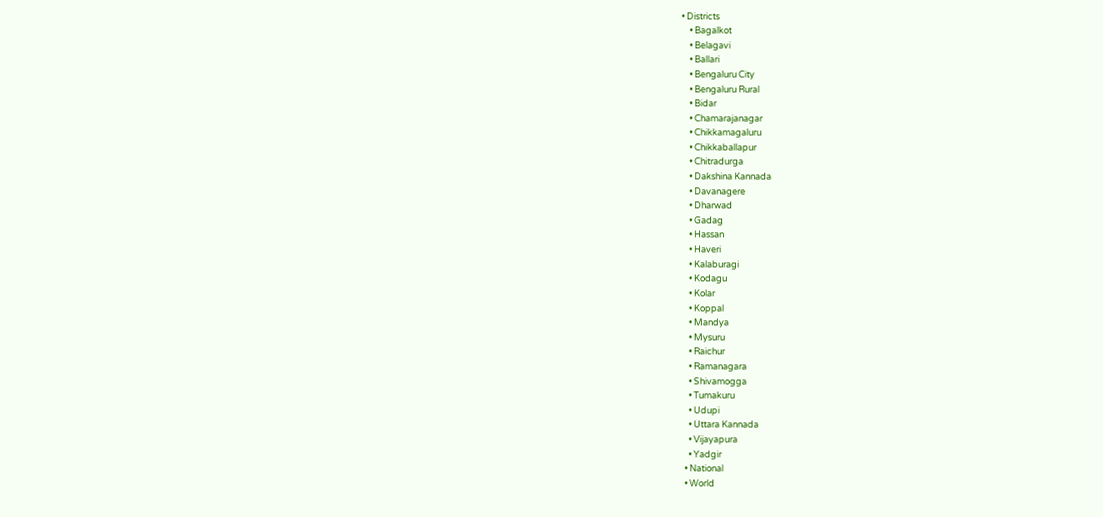• Districts
    • Bagalkot
    • Belagavi
    • Ballari
    • Bengaluru City
    • Bengaluru Rural
    • Bidar
    • Chamarajanagar
    • Chikkamagaluru
    • Chikkaballapur
    • Chitradurga
    • Dakshina Kannada
    • Davanagere
    • Dharwad
    • Gadag
    • Hassan
    • Haveri
    • Kalaburagi
    • Kodagu
    • Kolar
    • Koppal
    • Mandya
    • Mysuru
    • Raichur
    • Ramanagara
    • Shivamogga
    • Tumakuru
    • Udupi
    • Uttara Kannada
    • Vijayapura
    • Yadgir
  • National
  • World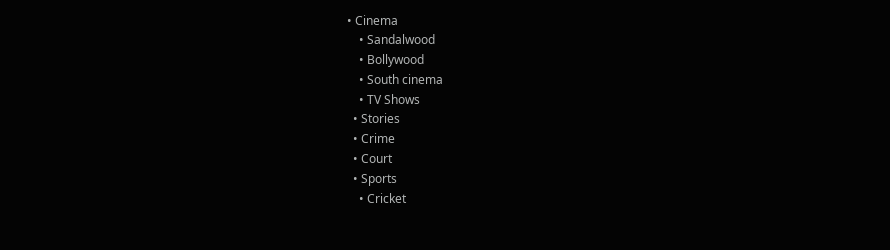• Cinema
    • Sandalwood
    • Bollywood
    • South cinema
    • TV Shows
  • Stories
  • Crime
  • Court
  • Sports
    • Cricket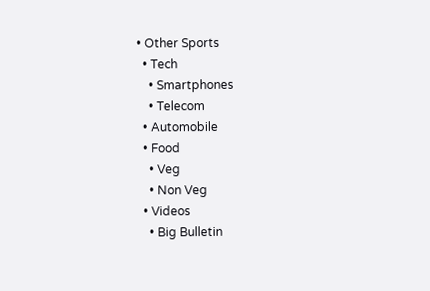• Other Sports
  • Tech
    • Smartphones
    • Telecom
  • Automobile
  • Food
    • Veg
    • Non Veg
  • Videos
    • Big Bulletin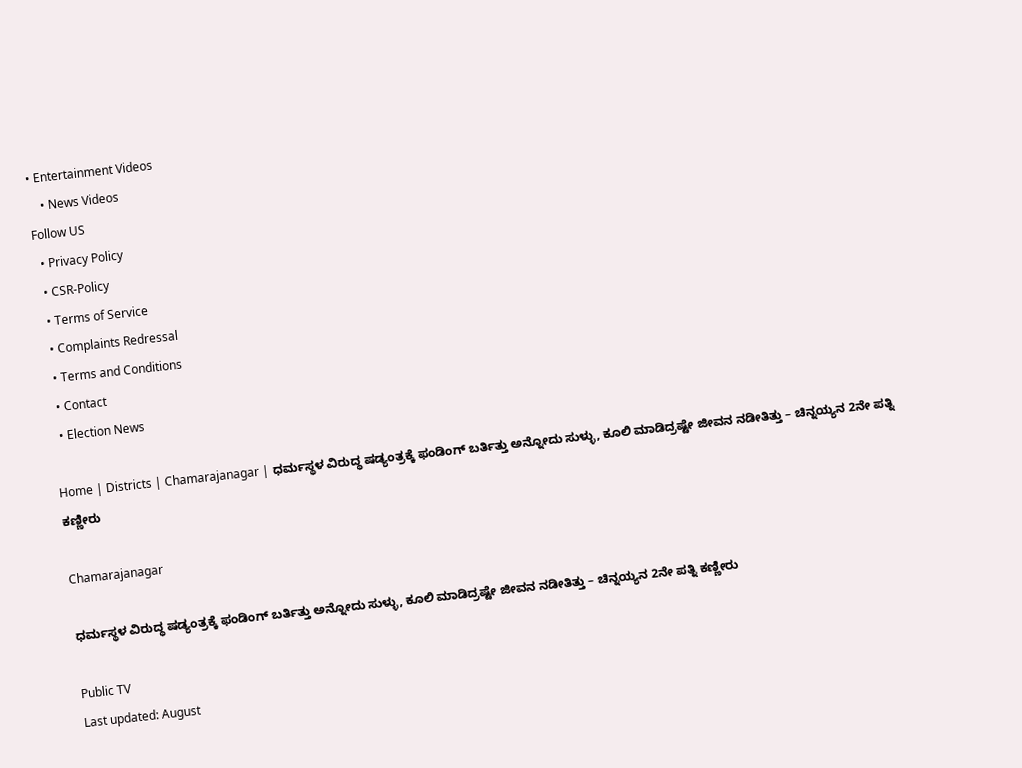• Entertainment Videos
    • News Videos
Follow US
  • Privacy Policy
  • CSR-Policy
  • Terms of Service
  • Complaints Redressal
  • Terms and Conditions
  • Contact
  • Election News

Home | Districts | Chamarajanagar | ಧರ್ಮಸ್ಥಳ ವಿರುದ್ಧ ಷಡ್ಯಂತ್ರಕ್ಕೆ ಫಂಡಿಂಗ್‌ ಬರ್ತಿತ್ತು ಅನ್ನೋದು ಸುಳ್ಳು, ಕೂಲಿ ಮಾಡಿದ್ರಷ್ಟೇ ಜೀವನ ನಡೀತಿತ್ತು – ಚಿನ್ನಯ್ಯನ 2ನೇ ಪತ್ನಿ ಕಣ್ಣೀರು

Chamarajanagar

ಧರ್ಮಸ್ಥಳ ವಿರುದ್ಧ ಷಡ್ಯಂತ್ರಕ್ಕೆ ಫಂಡಿಂಗ್‌ ಬರ್ತಿತ್ತು ಅನ್ನೋದು ಸುಳ್ಳು, ಕೂಲಿ ಮಾಡಿದ್ರಷ್ಟೇ ಜೀವನ ನಡೀತಿತ್ತು – ಚಿನ್ನಯ್ಯನ 2ನೇ ಪತ್ನಿ ಕಣ್ಣೀರು

Public TV
Last updated: August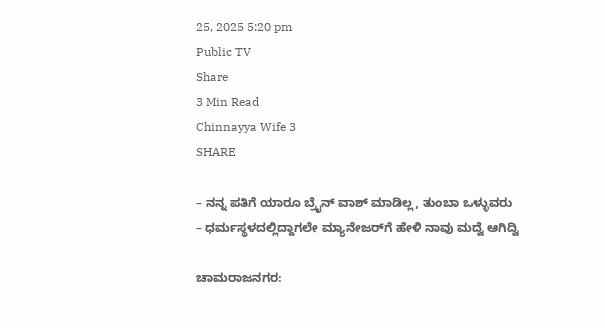25, 2025 5:20 pm
Public TV
Share
3 Min Read
Chinnayya Wife 3
SHARE

– ನನ್ನ ಪತಿಗೆ ಯಾರೂ ಬ್ರೈನ್‌ ವಾಶ್‌ ಮಾಡಿಲ್ಲ, ತುಂಬಾ ಒಳ್ಳುವರು
– ಧರ್ಮಸ್ಥಳದಲ್ಲಿದ್ದಾಗಲೇ ಮ್ಯಾನೇಜರ್‌ಗೆ ಹೇಳಿ ನಾವು ಮದ್ವೆ ಆಗಿದ್ವಿ

ಚಾಮರಾಜನಗರ: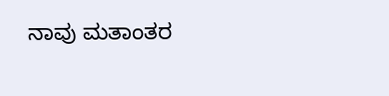ನಾವು ಮತಾಂತರ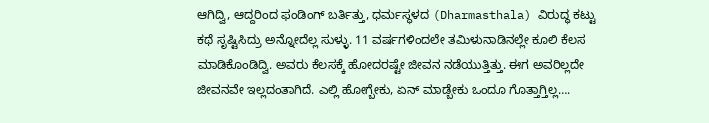ಆಗಿದ್ವಿ, ಆದ್ದರಿಂದ ಫಂಡಿಂಗ್‌ ಬರ್ತಿತ್ತು, ಧರ್ಮಸ್ಥಳದ (Dharmasthala) ವಿರುದ್ಧ ಕಟ್ಟು ಕಥೆ ಸೃಷ್ಟಿಸಿದ್ರು ಅನ್ನೋದೆಲ್ಲ ಸುಳ್ಳು. 11 ವರ್ಷಗಳಿಂದಲೇ ತಮಿಳುನಾಡಿನಲ್ಲೇ ಕೂಲಿ ಕೆಲಸ ಮಾಡಿಕೊಂಡಿದ್ವಿ. ಅವರು ಕೆಲಸಕ್ಕೆ ಹೋದರಷ್ಟೇ ಜೀವನ ನಡೆಯುತ್ತಿತ್ತು. ಈಗ ಅವರಿಲ್ಲದೇ ಜೀವನವೇ ಇಲ್ಲದಂತಾಗಿದೆ. ಎಲ್ಲಿ ಹೋಗ್ಬೇಕು, ಏನ್‌ ಮಾಡ್ಬೇಕು ಒಂದೂ ಗೊತ್ತಾಗ್ತಿಲ್ಲ….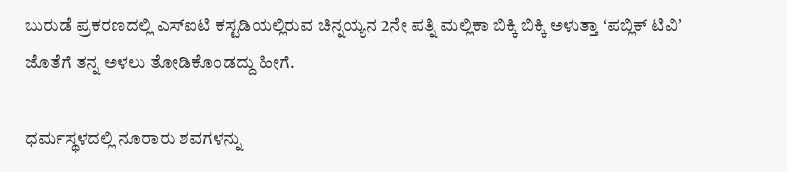ಬುರುಡೆ ಪ್ರಕರಣದಲ್ಲಿ ಎಸ್‌ಐಟಿ ಕಸ್ಟಡಿಯಲ್ಲಿರುವ ಚಿನ್ನಯ್ಯನ 2ನೇ ಪತ್ನಿ ಮಲ್ಲಿಕಾ ಬಿಕ್ಕಿ ಬಿಕ್ಕಿ ಅಳುತ್ತಾ ʻಪಬ್ಲಿಕ್‌ ಟಿವಿʼ ಜೊತೆಗೆ ತನ್ನ ಅಳಲು ತೋಡಿಕೊಂಡದ್ದು ಹೀಗೆ.

ಧರ್ಮಸ್ಥಳದಲ್ಲಿ ನೂರಾರು ಶವಗಳನ್ನು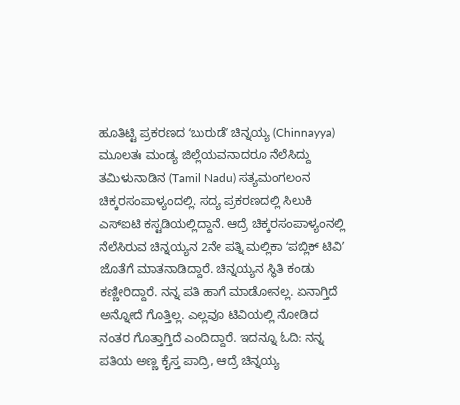ಹೂತಿಟ್ಟಿ ಪ್ರಕರಣದ ʻಬುರುಡೆʼ ಚಿನ್ನಯ್ಯ (Chinnayya) ಮೂಲತಃ ಮಂಡ್ಯ ಜಿಲ್ಲೆಯವನಾದರೂ ನೆಲೆಸಿದ್ದು ತಮಿಳುನಾಡಿನ (Tamil Nadu) ಸತ್ಯಮಂಗಲಂನ ಚಿಕ್ಕರಸಂಪಾಳ್ಯಂದಲ್ಲಿ. ಸದ್ಯ ಪ್ರಕರಣದಲ್ಲಿ ಸಿಲುಕಿ ಎಸ್‌ಐಟಿ ಕಸ್ಟಡಿಯಲ್ಲಿದ್ದಾನೆ. ಆದ್ರೆ ಚಿಕ್ಕರಸಂಪಾಳ್ಯಂನಲ್ಲಿ ನೆಲೆಸಿರುವ ಚಿನ್ನಯ್ಯನ 2ನೇ ಪತ್ನಿ ಮಲ್ಲಿಕಾ ʻಪಬ್ಲಿಕ್‌ ಟಿವಿʼ ಜೊತೆಗೆ ಮಾತನಾಡಿದ್ದಾರೆ. ಚಿನ್ನಯ್ಯನ ಸ್ಥಿತಿ ಕಂಡು ಕಣ್ಣೀರಿದ್ದಾರೆ. ನನ್ನ ಪತಿ ಹಾಗೆ ಮಾಡೋನಲ್ಲ. ಏನಾಗ್ತಿದೆ ಅನ್ನೋದೆ ಗೊತ್ತಿಲ್ಲ. ಎಲ್ಲವೂ ಟಿವಿಯಲ್ಲಿ ನೋಡಿದ ನಂತರ ಗೊತ್ತಾಗ್ತಿದೆ ಎಂದಿದ್ದಾರೆ. ಇದನ್ನೂ ಓದಿ: ನನ್ನ ಪತಿಯ ಅಣ್ಣ ಕೈಸ್ತ ಪಾದ್ರಿ, ಆದ್ರೆ ಚಿನ್ನಯ್ಯ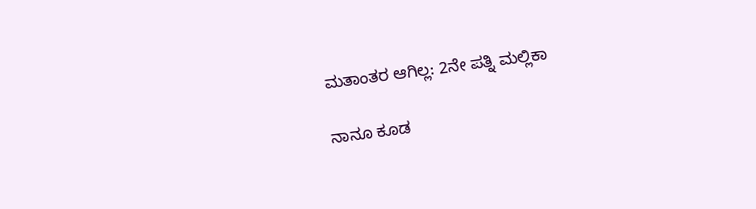ಮತಾಂತರ ಆಗಿಲ್ಲ: 2ನೇ ಪತ್ನಿ ಮಲ್ಲಿಕಾ

ನಾನೂ ಕೂಡ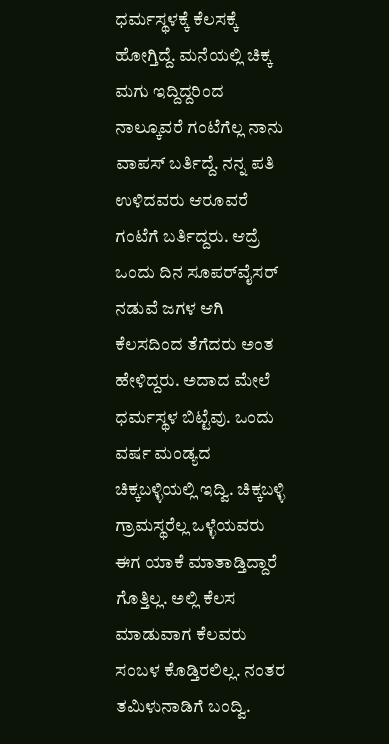ಧರ್ಮಸ್ಥಳಕ್ಕೆ ಕೆಲಸಕ್ಕೆ ಹೋಗ್ತಿದ್ದೆ. ಮನೆಯಲ್ಲಿ ಚಿಕ್ಕ ಮಗು ಇದ್ದಿದ್ದರಿಂದ ನಾಲ್ಕೂವರೆ ಗಂಟೆಗೆಲ್ಲ ನಾನು ವಾಪಸ್‌ ಬರ್ತಿದ್ದೆ. ನನ್ನ ಪತಿ ಉಳಿದವರು ಆರೂವರೆ ಗಂಟೆಗೆ ಬರ್ತಿದ್ದರು. ಆದ್ರೆ ಒಂದು ದಿನ ಸೂಪರ್‌ವೈಸರ್‌ ನಡುವೆ ಜಗಳ ಆಗಿ ಕೆಲಸದಿಂದ ತೆಗೆದರು ಅಂತ ಹೇಳಿದ್ದರು. ಅದಾದ ಮೇಲೆ ಧರ್ಮಸ್ಥಳ ಬಿಟ್ಟೆವು. ಒಂದು ವರ್ಷ ಮಂಡ್ಯದ ಚಿಕ್ಕಬಳ್ಳಿಯಲ್ಲಿ ಇದ್ವಿ. ಚಿಕ್ಕಬಳ್ಳಿ ಗ್ರಾಮಸ್ಥರೆಲ್ಲ ಒಳ್ಳೆಯವರು ಈಗ ಯಾಕೆ ಮಾತಾಡ್ತಿದ್ದಾರೆ ಗೊತ್ತಿಲ್ಲ. ಅಲ್ಲಿ ಕೆಲಸ ಮಾಡುವಾಗ ಕೆಲವರು ಸಂಬಳ ಕೊಡ್ತಿರಲಿಲ್ಲ. ನಂತರ ತಮಿಳುನಾಡಿಗೆ ಬಂದ್ವಿ.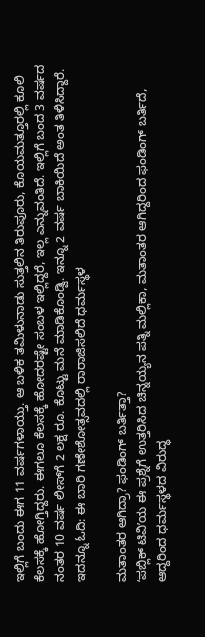ಇಲ್ಲಿಗೆ ಬಂದು ಈಗ 11 ವರ್ಷಗಳಾಯ್ತು. ಆ ಬಳಿಕ ತಮಿಳುನಾಡು ಸುತ್ತಲಿನ ತಿರುಪೂರು, ಕೊಯಮತ್ತೂರಲ್ಲಿ ಕೂಲಿ ಕೆಲಸಕ್ಕೆ ಹೋಗ್ತಿದ್ದರು. ಈಗಲೂ ಕೆಲಸಕ್ಕೆ ಹೋದರಷ್ಟೇ ಸಂಬಳ ಇಲ್ಲಿದ್ದರೆ, ಇಲ್ಲ ಎನ್ನುವಂತಿದೆ. ಇಲ್ಲಿಗೆ ಬಂದ 3 ವರ್ಷದ ನಂತರ 10 ವರ್ಷ ಲೀಸ್‌ಗೆ 2 ಲಕ್ಷ ರೂ. ಕೊಟ್ಟು ಮನೆ ಮಾಡಿಕೊಂಡ್ವಿ. ಇನ್ನೂ 2 ವರ್ಷ ಬಾಕಿಯಿದೆ ಅಂತ ತಿಳಿಸಿದ್ದಾರೆ. ಇದನ್ನೂ ಓದಿ: ಈ ಬಾರಿ ಗಣೇಶೋತ್ಸವದಲ್ಲಿ ರಾರಾಜಿಸಲಿದೆ ಧರ್ಮಸ್ಥಳ

ಮತಾಂತರ ಆಗಿದ್ರಾ? ಫಂಡಿಂಗ್‌ ಬರ್ತಿತ್ತಾ?
ʻಪಬ್ಲಿಕ್‌ ಟಿವಿʼಯ ಈ ಪ್ರಶ್ನೆಗೆ ಉತ್ತರಿಸಿದ ಚಿನ್ನಯ್ಯನ ಪತ್ನಿ ಮಲ್ಲಿಕಾ, ಮತಾಂತರ ಆಗಿದ್ದರಿಂದ ಫಂಡಿಂಗ್‌ ಬರ್ತಿದೆ, ಆದ್ದರಿಂದ ಧರ್ಮಸ್ಥಳದ ವಿರುದ್ಧ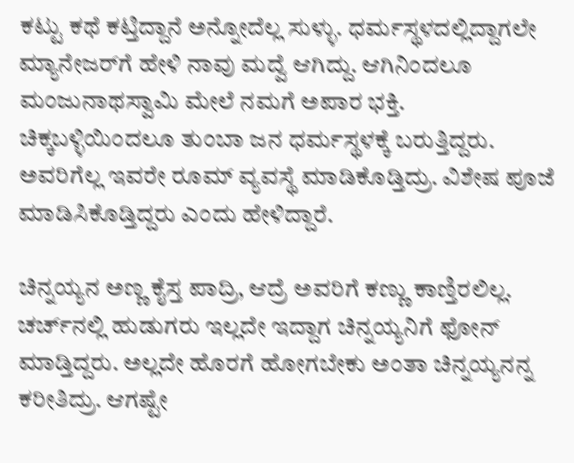ಕಟ್ಟು ಕಥೆ ಕಟ್ತಿದ್ದಾನೆ ಅನ್ನೋದೆಲ್ಲ ಸುಳ್ಳು. ಧರ್ಮಸ್ಥಳದಲ್ಲಿದ್ದಾಗಲೇ ಮ್ಯಾನೇಜರ್‌ಗೆ ಹೇಳಿ ನಾವು ಮದ್ವೆ ಆಗಿದ್ದು. ಆಗಿನಿಂದಲೂ ಮಂಜುನಾಥಸ್ವಾಮಿ ಮೇಲೆ ನಮಗೆ ಅಪಾರ ಭಕ್ತಿ. ಚಿಕ್ಕಬಳ್ಳಿಯಿಂದಲೂ ತುಂಬಾ ಜನ ಧರ್ಮಸ್ಥಳಕ್ಕೆ ಬರುತ್ತಿದ್ದರು. ಅವರಿಗೆಲ್ಲ ಇವರೇ ರೂಮ್‌ ವ್ಯವಸ್ಥೆ ಮಾಡಿಕೊಡ್ತಿದ್ರು. ವಿಶೇಷ ಪೂಜೆ ಮಾಡಿಸಿಕೊಡ್ತಿದ್ದರು ಎಂದು ಹೇಳಿದ್ದಾರೆ.

ಚಿನ್ನಯ್ಯನ ಅಣ್ಣ ಕೈಸ್ತ ಪಾದ್ರಿ, ಆದ್ರೆ ಅವರಿಗೆ ಕಣ್ಣು ಕಾಣ್ತಿರಲಿಲ್ಲ. ಚರ್ಚ್‌ನಲ್ಲಿ ಹುಡುಗರು ಇಲ್ಲದೇ ಇದ್ದಾಗ ಚಿನ್ನಯ್ಯನಿಗೆ ಫೋನ್‌ ಮಾಡ್ತಿದ್ದರು. ಅಲ್ಲದೇ ಹೊರಗೆ ಹೋಗಬೇಕು ಅಂತಾ ಚಿನ್ನಯ್ಯನನ್ನ ಕರೀತಿದ್ರು. ಆಗಷ್ಟೇ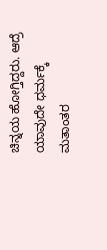ಚಿನ್ನಯ ಹೋಗ್ತಿದ್ದರು. ಆದ್ರೆ ಯಾವುದೇ ಧರ್ಮಕ್ಕೆ ಮತಾಂತರ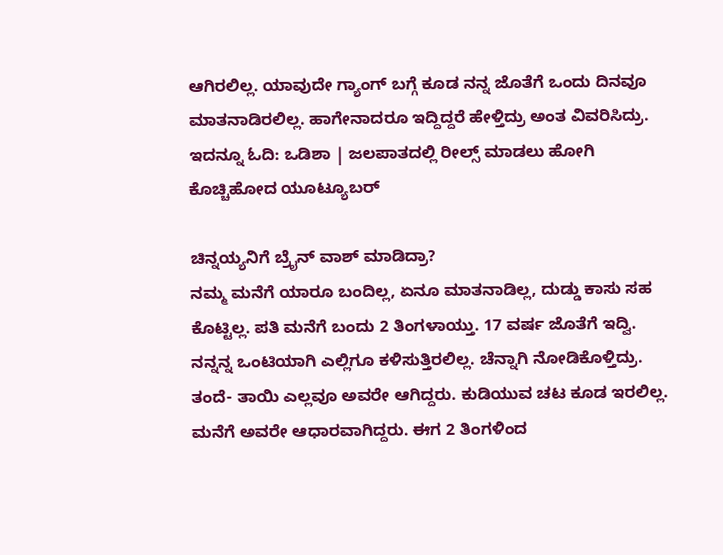ಆಗಿರಲಿಲ್ಲ. ಯಾವುದೇ ಗ್ಯಾಂಗ್ ಬಗ್ಗೆ ಕೂಡ ನನ್ನ ಜೊತೆಗೆ ಒಂದು ದಿನವೂ ಮಾತನಾಡಿರಲಿಲ್ಲ. ಹಾಗೇನಾದರೂ ಇದ್ದಿದ್ದರೆ ಹೇಳ್ತಿದ್ರು ಅಂತ ವಿವರಿಸಿದ್ರು. ಇದನ್ನೂ ಓದಿ: ಒಡಿಶಾ | ಜಲಪಾತದಲ್ಲಿ ರೀಲ್ಸ್ ಮಾಡಲು ಹೋಗಿ ಕೊಚ್ಚಿಹೋದ ಯೂಟ್ಯೂಬರ್

ಚಿನ್ನಯ್ಯನಿಗೆ ಬ್ರೈನ್‌ ವಾಶ್‌ ಮಾಡಿದ್ರಾ?
ನಮ್ಮ ಮನೆಗೆ ಯಾರೂ ಬಂದಿಲ್ಲ, ಏನೂ ಮಾತನಾಡಿಲ್ಲ, ದುಡ್ಡು ಕಾಸು ಸಹ ಕೊಟ್ಟಿಲ್ಲ. ಪತಿ ಮನೆಗೆ ಬಂದು 2 ತಿಂಗಳಾಯ್ತು. 17 ವರ್ಷ ಜೊತೆಗೆ ಇದ್ವಿ. ನನ್ನನ್ನ ಒಂಟಿಯಾಗಿ ಎಲ್ಲಿಗೂ ಕಳಿಸುತ್ತಿರಲಿಲ್ಲ. ಚೆನ್ನಾಗಿ ನೋಡಿಕೊಳ್ತಿದ್ರು. ತಂದೆ- ತಾಯಿ ಎಲ್ಲವೂ ಅವರೇ ಆಗಿದ್ದರು. ಕುಡಿಯುವ ಚಟ ಕೂಡ ಇರಲಿಲ್ಲ. ಮನೆಗೆ ಅವರೇ ಆಧಾರವಾಗಿದ್ದರು. ಈಗ 2 ತಿಂಗಳಿಂದ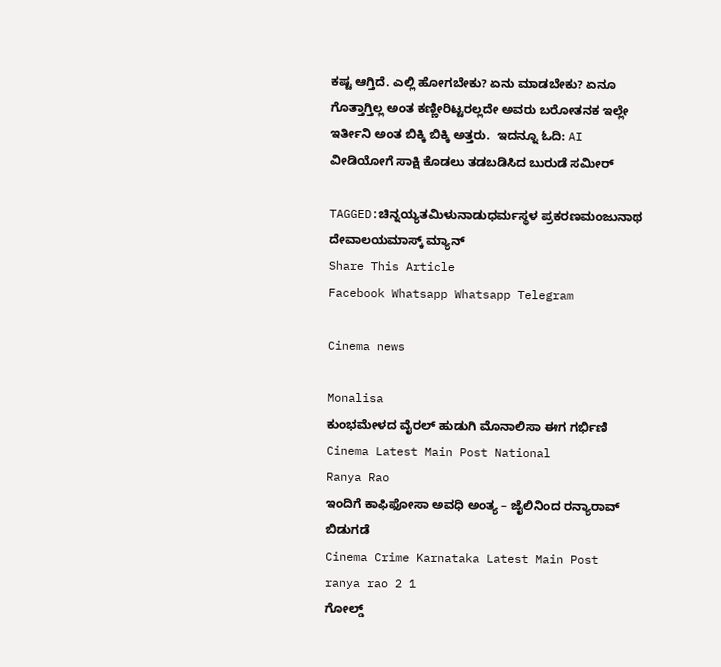ಕಷ್ಟ ಆಗ್ತಿದೆ. ಎಲ್ಲಿ ಹೋಗಬೇಕು? ಏನು ಮಾಡಬೇಕು? ಏನೂ ಗೊತ್ತಾಗ್ತಿಲ್ಲ ಅಂತ ಕಣ್ಣೀರಿಟ್ಟರಲ್ಲದೇ ಅವರು ಬರೋತನಕ ಇಲ್ಲೇ ಇರ್ತೀನಿ ಅಂತ ಬಿಕ್ಕಿ ಬಿಕ್ಕಿ ಅತ್ತರು.  ಇದನ್ನೂ ಓದಿ: AI ವೀಡಿಯೋಗೆ ಸಾಕ್ಷಿ ಕೊಡಲು ತಡಬಡಿಸಿದ ಬುರುಡೆ ಸಮೀರ್

TAGGED:ಚಿನ್ನಯ್ಯತಮಿಳುನಾಡುಧರ್ಮಸ್ಥಳ ಪ್ರಕರಣಮಂಜುನಾಥ ದೇವಾಲಯಮಾಸ್ಕ್‌ ಮ್ಯಾನ್‌
Share This Article
Facebook Whatsapp Whatsapp Telegram

Cinema news

Monalisa
ಕುಂಭಮೇಳದ ವೈರಲ್ ಹುಡುಗಿ ಮೊನಾಲಿಸಾ ಈಗ ಗರ್ಭಿಣಿ
Cinema Latest Main Post National
Ranya Rao
ಇಂದಿಗೆ ಕಾಫಿಫೋಸಾ ಅವಧಿ ಅಂತ್ಯ – ಜೈಲಿನಿಂದ ರನ್ಯಾರಾವ್‌ ಬಿಡುಗಡೆ
Cinema Crime Karnataka Latest Main Post
ranya rao 2 1
ಗೋಲ್ಡ್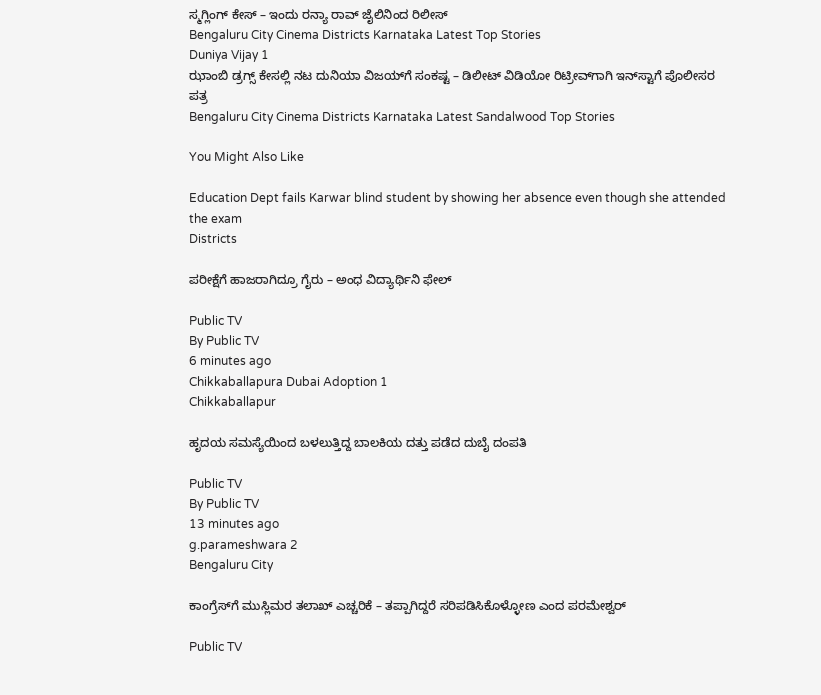ಸ್ಮಗ್ಲಿಂಗ್ ಕೇಸ್ – ಇಂದು ರನ್ಯಾ ರಾವ್ ಜೈಲಿನಿಂದ ರಿಲೀಸ್
Bengaluru City Cinema Districts Karnataka Latest Top Stories
Duniya Vijay 1
ಝಾಂಬಿ ಡ್ರಗ್ಸ್ ಕೇಸಲ್ಲಿ ನಟ ದುನಿಯಾ ವಿಜಯ್‌ಗೆ ಸಂಕಷ್ಟ – ಡಿಲೀಟ್ ವಿಡಿಯೋ ರಿಟ್ರೀವ್‌ಗಾಗಿ ಇನ್‌ಸ್ಟಾಗೆ ಪೊಲೀಸರ ಪತ್ರ
Bengaluru City Cinema Districts Karnataka Latest Sandalwood Top Stories

You Might Also Like

Education Dept fails Karwar blind student by showing her absence even though she attended the exam
Districts

ಪರೀಕ್ಷೆಗೆ ಹಾಜರಾಗಿದ್ರೂ ಗೈರು – ಅಂಧ ವಿದ್ಯಾರ್ಥಿನಿ ಫೇಲ್‌

Public TV
By Public TV
6 minutes ago
Chikkaballapura Dubai Adoption 1
Chikkaballapur

ಹೃದಯ ಸಮಸ್ಯೆಯಿಂದ ಬಳಲುತ್ತಿದ್ದ ಬಾಲಕಿಯ ದತ್ತು ಪಡೆದ ದುಬೈ ದಂಪತಿ

Public TV
By Public TV
13 minutes ago
g.parameshwara 2
Bengaluru City

ಕಾಂಗ್ರೆಸ್‌ಗೆ ಮುಸ್ಲಿಮರ ತಲಾಖ್‌ ಎಚ್ಚರಿಕೆ – ತಪ್ಪಾಗಿದ್ದರೆ ಸರಿಪಡಿಸಿಕೊಳ್ಳೋಣ ಎಂದ ಪರಮೇಶ್ವರ್‌

Public TV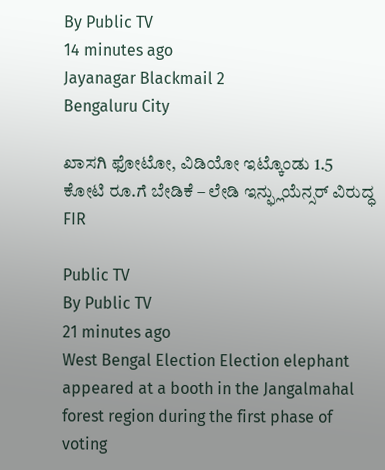By Public TV
14 minutes ago
Jayanagar Blackmail 2
Bengaluru City

ಖಾಸಗಿ ಫೋಟೋ, ವಿಡಿಯೋ ಇಟ್ಕೊಂಡು 1.5 ಕೋಟಿ ರೂ.ಗೆ ಬೇಡಿಕೆ – ಲೇಡಿ ಇನ್ಫ್ಲುಯೆನ್ಸರ್‌ ವಿರುದ್ಧ FIR

Public TV
By Public TV
21 minutes ago
West Bengal Election Election elephant appeared at a booth in the Jangalmahal forest region during the first phase of voting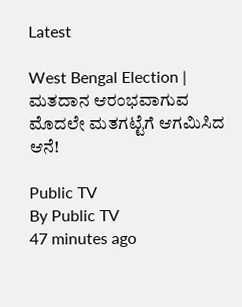Latest

West Bengal Election | ಮತದಾನ ಆರಂಭವಾಗುವ ಮೊದಲೇ ಮತಗಟ್ಟೆಗೆ ಆಗಮಿಸಿದ ಆನೆ!

Public TV
By Public TV
47 minutes ago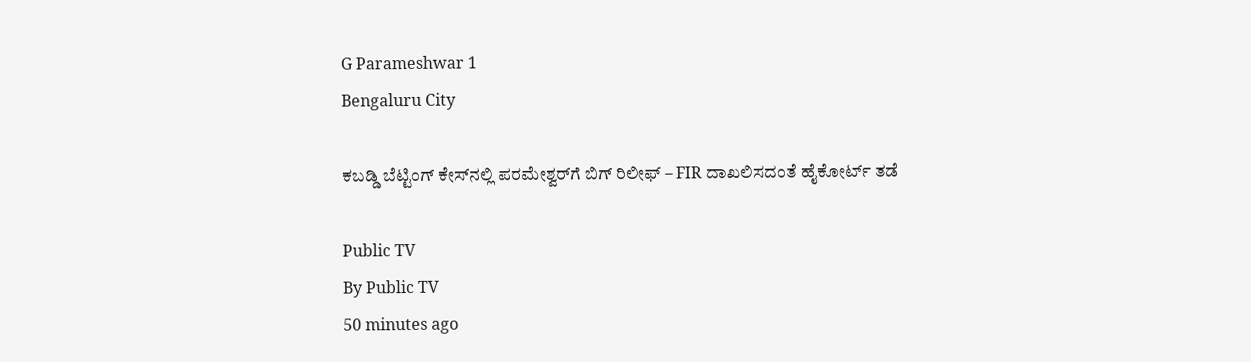G Parameshwar 1
Bengaluru City

ಕಬಡ್ಡಿ ಬೆಟ್ಟಿಂಗ್ ಕೇಸ್‌ನಲ್ಲಿ ಪರಮೇಶ್ವರ್‌ಗೆ ಬಿಗ್ ರಿಲೀಫ್ – FIR ದಾಖಲಿಸದಂತೆ ಹೈಕೋರ್ಟ್ ತಡೆ

Public TV
By Public TV
50 minutes ago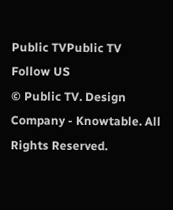Public TVPublic TV
Follow US
© Public TV. Design Company - Knowtable. All Rights Reserved.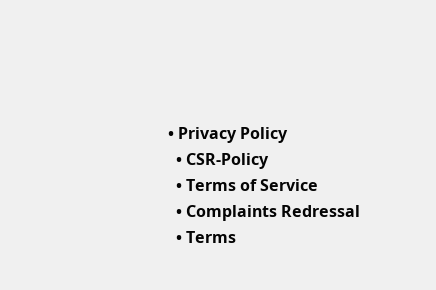• Privacy Policy
  • CSR-Policy
  • Terms of Service
  • Complaints Redressal
  • Terms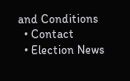and Conditions
  • Contact
  • Election News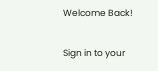Welcome Back!

Sign in to your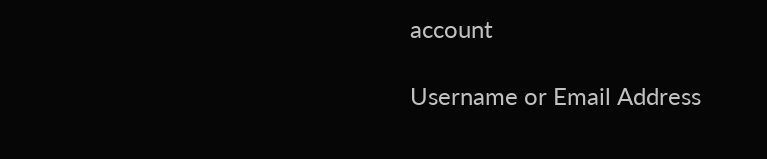account

Username or Email Address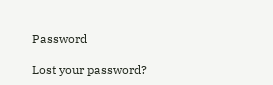Password

Lost your password?